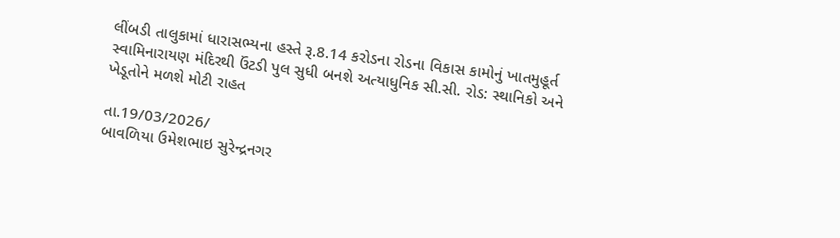લીંબડી તાલુકામાં ધારાસભ્યના હસ્તે રૂ.8.14 કરોડના રોડના વિકાસ કામોનું ખાતમુહૂર્ત
સ્વામિનારાયણ મંદિરથી ઉંટડી પુલ સુધી બનશે અત્યાધુનિક સી.સી. રોડ: સ્થાનિકો અને ખેડૂતોને મળશે મોટી રાહત

તા.19/03/2026/
બાવળિયા ઉમેશભાઇ સુરેન્દ્રનગર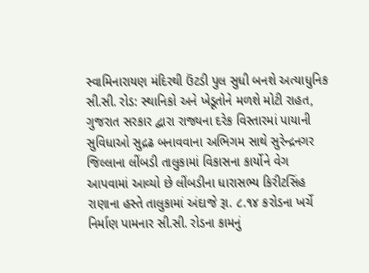સ્વામિનારાયણ મંદિરથી ઉંટડી પુલ સુધી બનશે અત્યાધુનિક સી.સી. રોડ: સ્થાનિકો અને ખેડૂતોને મળશે મોટી રાહત, ગુજરાત સરકાર દ્વારા રાજ્યના દરેક વિસ્તારમાં પાયાની સુવિધાઓ સુદ્રઢ બનાવવાના અભિગમ સાથે સુરેન્દ્રનગર જિલ્લાના લીંબડી તાલુકામાં વિકાસના કાર્યોને વેગ આપવામાં આવ્યો છે લીંબડીના ધારાસભ્ય કિરીટસિંહ રાણાના હસ્તે તાલુકામાં અંદાજે રૂા. ૮.૧૪ કરોડના ખર્ચે નિર્માણ પામનાર સી.સી. રોડના કામનું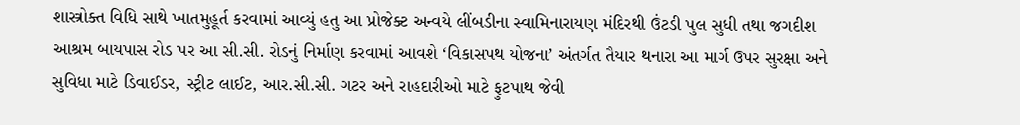શાસ્ત્રોક્ત વિધિ સાથે ખાતમુહૂર્ત કરવામાં આવ્યું હતુ આ પ્રોજેક્ટ અન્વયે લીંબડીના સ્વામિનારાયણ મંદિરથી ઉંટડી પુલ સુધી તથા જગદીશ આશ્રમ બાયપાસ રોડ પર આ સી.સી. રોડનું નિર્માણ કરવામાં આવશે ‘વિકાસપથ યોજના’ અંતર્ગત તૈયાર થનારા આ માર્ગ ઉપર સુરક્ષા અને સુવિધા માટે ડિવાઈડર, સ્ટ્રીટ લાઈટ, આર.સી.સી. ગટર અને રાહદારીઓ માટે ફુટપાથ જેવી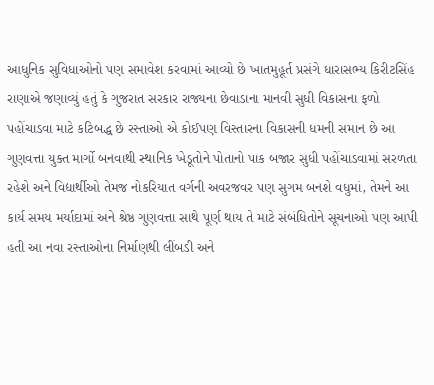આધુનિક સુવિધાઓનો પણ સમાવેશ કરવામાં આવ્યો છે ખાતમુહૂર્ત પ્રસંગે ધારાસભ્ય કિરીટસિંહ રાણાએ જણાવ્યું હતું કે ગુજરાત સરકાર રાજ્યના છેવાડાના માનવી સુધી વિકાસના ફળો પહોંચાડવા માટે કટિબદ્ધ છે રસ્તાઓ એ કોઈપણ વિસ્તારના વિકાસની ધમની સમાન છે આ ગુણવત્તા યુક્ત માર્ગો બનવાથી સ્થાનિક ખેડૂતોને પોતાનો પાક બજાર સુધી પહોંચાડવામાં સરળતા રહેશે અને વિદ્યાર્થીઓ તેમજ નોકરિયાત વર્ગની અવરજવર પણ સુગમ બનશે વધુમાં, તેમને આ કાર્ય સમય મર્યાદામાં અને શ્રેષ્ઠ ગુણવત્તા સાથે પૂર્ણ થાય તે માટે સંબંધિતોને સૂચનાઓ પણ આપી હતી આ નવા રસ્તાઓના નિર્માણથી લીંબડી અને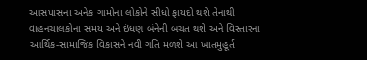આસપાસના અનેક ગામોના લોકોને સીધો ફાયદો થશે તેનાથી વાહનચાલકોના સમય અને ઇંધણ બંનેની બચત થશે અને વિસ્તારના આર્થિક-સામાજિક વિકાસને નવી ગતિ મળશે આ ખાતમુહૂર્ત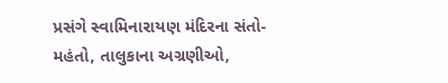પ્રસંગે સ્વામિનારાયણ મંદિરના સંતો-મહંતો, તાલુકાના અગ્રણીઓ,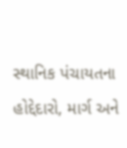સ્થાનિક પંચાયતના હોદ્દેદારો, માર્ગ અને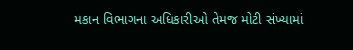મકાન વિભાગના અધિકારીઓ તેમજ મોટી સંખ્યામાં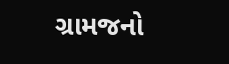ગ્રામજનો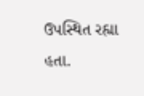ઉપસ્થિત રહ્યા હતા.